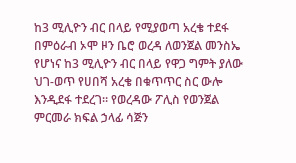ከ3 ሚሊዮን ብር በላይ የሚያወጣ አረቄ ተደፋ
በምዕራብ ኦሞ ዞን ቤሮ ወረዳ ለወንጀል መንስኤ የሆነና ከ3 ሚሊዮን ብር በላይ የዋጋ ግምት ያለው ህገ-ወጥ የሀበሻ አረቄ በቁጥጥር ስር ውሎ እንዲደፋ ተደረገ። የወረዳው ፖሊስ የወንጀል ምርመራ ክፍል ኃላፊ ሳጅን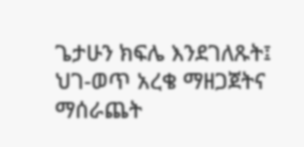ጌታሁን ክፍሌ እንደገለጹት፤ ህገ-ወጥ አረቄ ማዘጋጀትና ማሰራጨት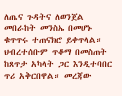ለጤና ጉዳትና ለወንጀል መበራከት መንስኤ በመሆኑ ቁጥጥሩ ተጠናክሮ ይቀጥላል። ህብረተሰቡም ጥቆማ በመስጠት ከጸጥታ አካላት ጋር እንዲተባበር ጥሪ አቅርበዋል። መረጃው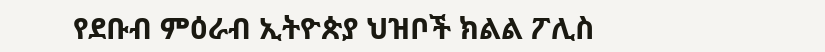የደቡብ ምዕራብ ኢትዮጵያ ህዝቦች ክልል ፖሊስ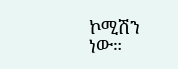ኮሚሽን ነው።